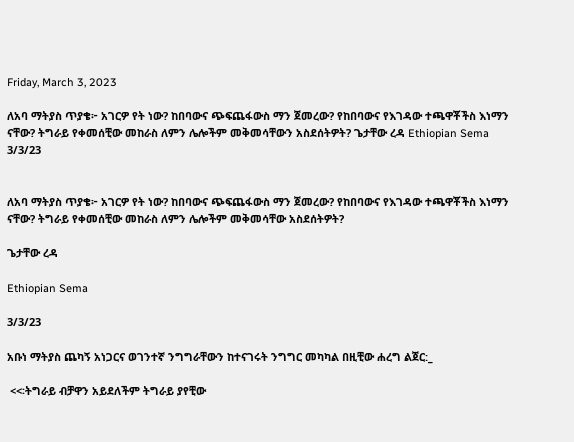Friday, March 3, 2023

ለአባ ማትያስ ጥያቄ፦ አገርዎ የት ነው? ከበባውና ጭፍጨፋውስ ማን ጀመረው? የከበባውና የእገዳው ተጫዋቾችስ እነማን ናቸው? ትግራይ የቀመሰቺው መከራስ ለምን ሌሎችም መቅመሳቸውን አስደሰትዎት? ጌታቸው ረዳ Ethiopian Sema 3/3/23


ለአባ ማትያስ ጥያቄ፦ አገርዎ የት ነው? ከበባውና ጭፍጨፋውስ ማን ጀመረው? የከበባውና የእገዳው ተጫዋቾችስ እነማን ናቸው? ትግራይ የቀመሰቺው መከራስ ለምን ሌሎችም መቅመሳቸው አስደሰትዎት?

ጌታቸው ረዳ

Ethiopian Sema

3/3/23

አቡነ ማትያስ ጨካኝ አነጋርና ወገንተኛ ንግግራቸውን ከተናገሩት ንግግር መካካል በዚቺው ሐረግ ልጀር:_

 <<፡ትግራይ ብቻዋን አይደለችም ትግራይ ያየቺው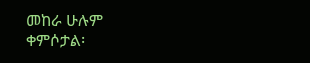መከራ ሁሉም ቀምሶታል፡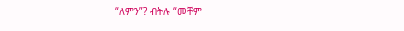“ለምን”? ብትሉ “መቸም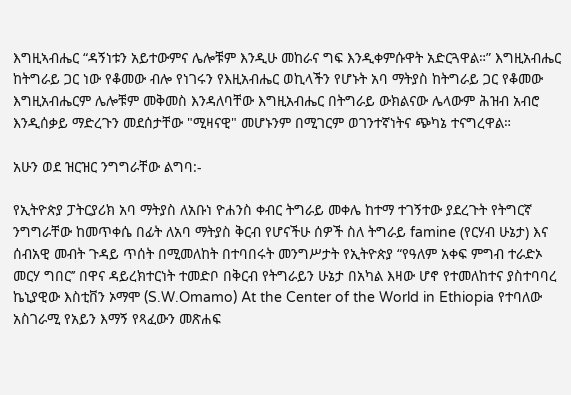እግዚኣብሔር “ዳኝነቱን አይተውምና ሌሎቹም እንዲሁ መከራና ግፍ እንዲቀምሱዋት አድርጓዋል።” እግዚአብሔር ከትግራይ ጋር ነው የቆመው ብሎ የነገሩን የእዚአብሔር ወኪላችን የሆኑት አባ ማትያስ ከትግራይ ጋር የቆመው እግዚአብሔርም ሌሎቹም መቅመስ እንዳለባቸው እግዚአብሔር በትግራይ ውክልናው ሌላውም ሕዝብ አብሮ እንዲሰቃይ ማድረጉን መደሰታቸው "ሚዛናዊ" መሆኑንም በሚገርም ወገንተኛነትና ጭካኔ ተናግረዋል።

አሁን ወደ ዝርዝር ንግግራቸው ልግባ:-

የኢትዮጵያ ፓትርያሪክ አባ ማትያስ ለአቡነ ዮሐንስ ቀብር ትግራይ መቀሌ ከተማ ተገኝተው ያደረጉት የትግርኛ ንግግራቸው ከመጥቀሴ በፊት ለአባ ማትያስ ቅርብ የሆናችሁ ሰዎች ስለ ትግራይ famine (የርሃብ ሁኔታ) እና ሰብአዊ መብት ጉዳይ ጥሰት በሚመለከት በተባበሩት መንግሥታት የኢትዮጵያ “የዓለም አቀፍ ምግብ ተራድኦ መርሃ ግበር’’ በዋና ዳይረክተርነት ተመድቦ በቅርብ የትግራይን ሁኔታ በአካል እዛው ሆኖ የተመለከተና ያስተባባረ ኬኒያዊው እስቲቨን ኦማሞ (S.W.Omamo) At the Center of the World in Ethiopia የተባለው አስገራሚ የአይን እማኝ የጻፈውን መጽሐፍ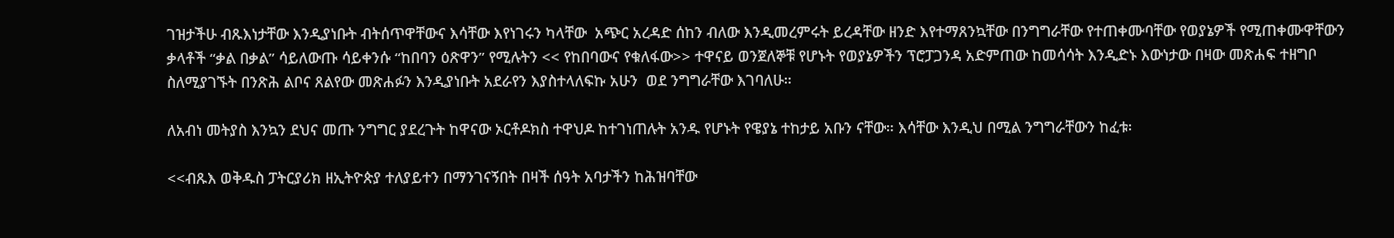ገዝታችሁ ብጹእነታቸው እንዲያነቡት ብትሰጥዋቸውና እሳቸው እየነገሩን ካላቸው  አጭር አረዳድ ሰከን ብለው እንዲመረምሩት ይረዳቸው ዘንድ እየተማጸንኳቸው በንግግራቸው የተጠቀሙባቸው የወያኔዎች የሚጠቀሙዋቸውን ቃላቶች “ቃል በቃል” ሳይለውጡ ሳይቀንሱ “ከበባን ዕጽዋን” የሚሉትን << የከበባውና የቁለፋው>> ተዋናይ ወንጀለኞቹ የሆኑት የወያኔዎችን ፕሮፓጋንዳ አድምጠው ከመሳሳት እንዲድኑ እውነታው በዛው መጽሐፍ ተዘግቦ ስለሚያገኙት በንጽሕ ልቦና ጸልየው መጽሐፉን እንዲያነቡት አደራየን እያስተላለፍኩ አሁን  ወደ ንግግራቸው እገባለሁ።

ለአብነ መትያስ እንኳን ደህና መጡ ንግግር ያደረጉት ከዋናው ኦርቶዶክስ ተዋህዶ ከተገነጠሉት አንዱ የሆኑት የዌያኔ ተከታይ አቡን ናቸው። እሳቸው እንዲህ በሚል ንግግራቸውን ከፈቱ፡

<<ብጹእ ወቅዱስ ፓትርያሪክ ዘኢትዮጵያ ተለያይተን በማንገናኝበት በዛች ሰዓት አባታችን ከሕዝባቸው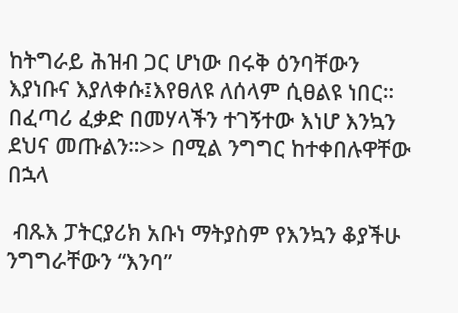ከትግራይ ሕዝብ ጋር ሆነው በሩቅ ዕንባቸውን እያነቡና እያለቀሱ፤እየፀለዩ ለሰላም ሲፀልዩ ነበር። በፈጣሪ ፈቃድ በመሃላችን ተገኝተው እነሆ እንኳን ደህና መጡልን።>> በሚል ንግግር ከተቀበሉዋቸው በኋላ

 ብጹእ ፓትርያሪክ አቡነ ማትያስም የእንኳን ቆያችሁ ንግግራቸውን “እንባ”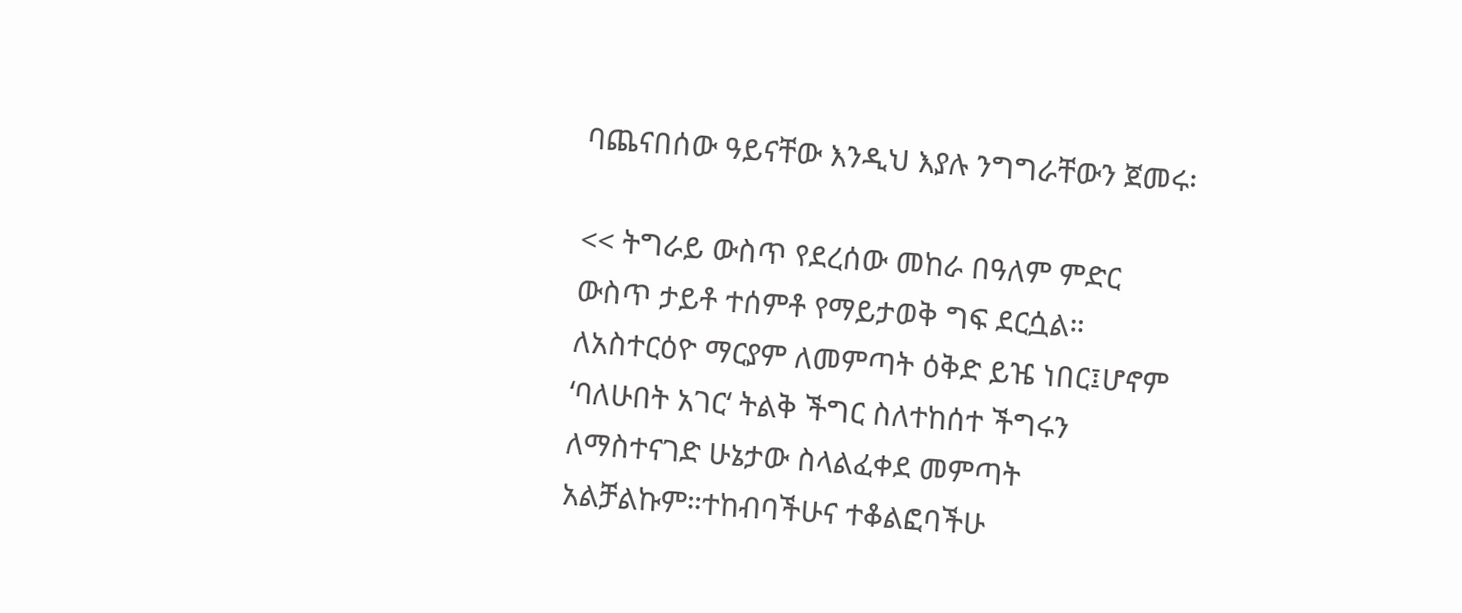ባጨናበሰው ዓይናቸው እንዲህ እያሉ ንግግራቸውን ጀመሩ፡

<< ትግራይ ውስጥ የደረሰው መከራ በዓለም ምድር ውስጥ ታይቶ ተሰምቶ የማይታወቅ ግፍ ደርሷል። ለአስተርዕዮ ማርያም ለመምጣት ዕቅድ ይዤ ነበር፤ሆኖም ‘ባለሁበት አገር‘ ትልቅ ችግር ስለተከሰተ ችግሩን ለማስተናገድ ሁኔታው ስላልፈቀደ መምጣት አልቻልኩም።ተከብባችሁና ተቆልፎባችሁ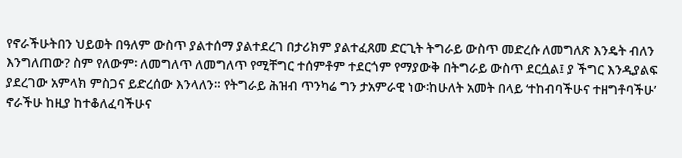የኖራችሁትበን ህይወት በዓለም ውስጥ ያልተሰማ ያልተደረገ በታሪክም ያልተፈጸመ ድርጊት ትግራይ ውስጥ መድረሱ ለመግለጽ እንዴት ብለን እንግለጠው? ስም የለውም፡ ለመግለጥ ለመግለጥ የሚቸግር ተሰምቶም ተደርጎም የማያውቅ በትግራይ ውስጥ ደርሷል፤ ያ ችግር እንዲያልፍ ያደረገው አምላክ ምስጋና ይድረሰው እንላለን። የትግራይ ሕዝብ ጥንካሬ ግን ታአምራዊ ነው፡ከሁለት አመት በላይ ‘ተከብባችሁና ተዘግቶባችሁ’ ኖራችሁ ከዚያ ከተቆለፈባችሁና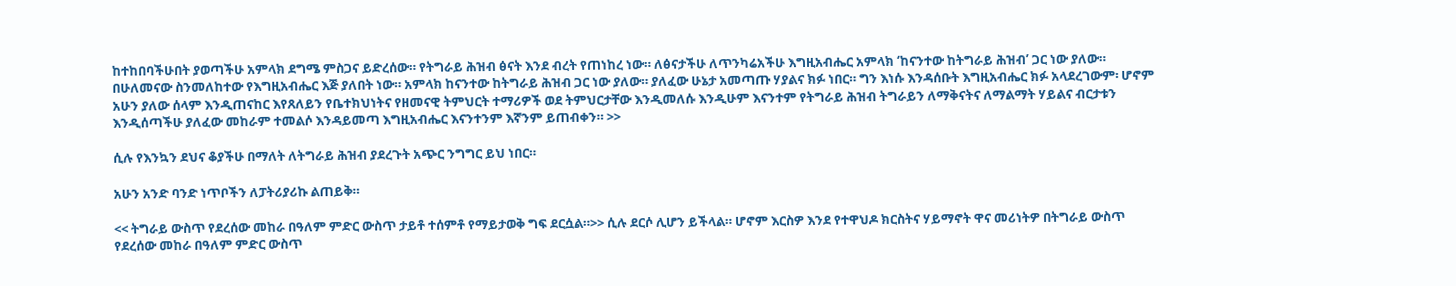ከተከበባችሁበት ያወጣችሁ አምላክ ደግሜ ምስጋና ይድረሰው። የትግራይ ሕዝብ ፅናት እንደ ብረት የጠነከረ ነው። ለፅናታችሁ ለጥንካሬአችሁ እግዚአብሔር አምላክ ‘ከናንተው ከትግራይ ሕዝብ’ ጋር ነው ያለው። በሁለመናው ስንመለከተው የእግዚአብሔር እጅ ያለበት ነው። አምላክ ከናንተው ከትግራይ ሕዝብ ጋር ነው ያለው። ያለፈው ሁኔታ አመጣጡ ሃያልና ክፉ ነበር። ግን እነሱ እንዳሰቡት እግዚአብሔር ክፉ አላደረገውም፡ ሆኖም አሁን ያለው ሰላም እንዲጠናከር እየጸለይን የቤተክህነትና የዘመናዊ ትምህርት ተማሪዎች ወደ ትምህርታቸው እንዲመለሱ እንዲሁም እናንተም የትግራይ ሕዝብ ትግራይን ለማቅናትና ለማልማት ሃይልና ብርታቱን እንዲሰጣችሁ ያለፈው መከራም ተመልሶ እንዳይመጣ እግዚአብሔር እናንተንም እኛንም ይጠብቀን። >>

ሲሉ የእንኳን ደህና ቆያችሁ በማለት ለትግራይ ሕዝብ ያደረጉት አጭር ንግግር ይህ ነበር።

አሁን አንድ ባንድ ነጥቦችን ለፓትሪያሪኩ ልጠይቅ።

<< ትግራይ ውስጥ የደረሰው መከራ በዓለም ምድር ውስጥ ታይቶ ተሰምቶ የማይታወቅ ግፍ ደርሷል።>> ሲሉ ደርሶ ሊሆን ይችላል። ሆኖም እርስዎ እንደ የተዋህዶ ክርስትና ሃይማኖት ዋና መሪነትዎ በትግራይ ውስጥ የደረሰው መከራ በዓለም ምድር ውስጥ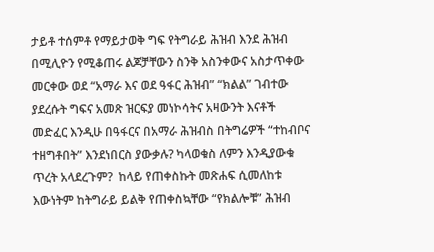ታይቶ ተሰምቶ የማይታወቅ ግፍ የትግራይ ሕዝብ እንደ ሕዝብ በሚሊዮን የሚቆጠሩ ልጆቻቸውን ስንቅ አስንቀውና አስታጥቀው መርቀው ወደ “አማራ እና ወደ ዓፋር ሕዝብ” “ክልል” ገብተው ያደረሱት ግፍና አመጽ ዝርፍያ መነኮሳትና አዛውንት እናቶች መድፈር እንዲሁ በዓፋርና በአማራ ሕዝብስ በትግሬዎች “ተከብቦና ተዘግቶበት” እንደነበርስ ያውቃሉ? ካላወቁስ ለምን እንዲያውቁ ጥረት አላደረጉም?  ከላይ የጠቀስኩት መጽሐፍ ሲመለከቱ እውነትም ከትግራይ ይልቅ የጠቀስኳቸው “የክልሎቹ” ሕዝብ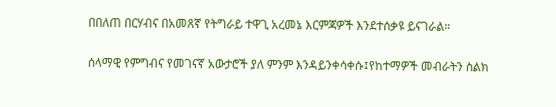በበለጠ በርሃብና በአመጸኛ የትግራይ ተዋጊ አረመኔ እርምጃዎች እንደተሰቃዩ ይናገራል።

ሰላማዊ የምግብና የመገናኛ አውታሮች ያለ ምንም እንዳይንቀሳቀሱ፤የከተማዎች መብራትን ስልክ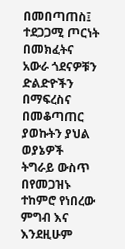በመበጣጠስ፤ ተደጋጋሚ ጦርነት በመክፈትና አውራ ጎደናዎቹን ድልድዮችን በማፍረስና በመቆጣጠር ያወኩትን ያህል ወያኔዎች ትግራይ ውስጥ በየመጋዝኑ ተከምሮ የነበረው ምግብ እና እንደዚሁም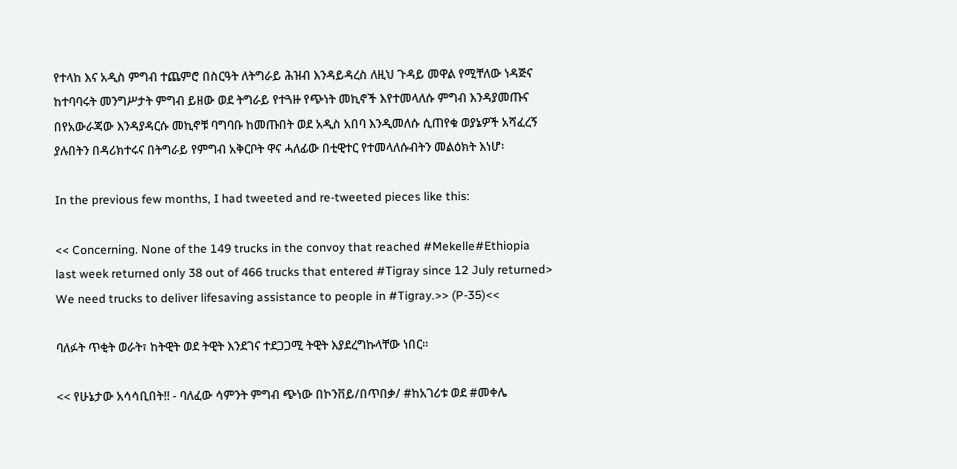የተላከ እና አዲስ ምግብ ተጨምሮ በስርዓት ለትግራይ ሕዝብ እንዳይዳረስ ለዚህ ጉዳይ መዋል የሚቸለው ነዳጅና ከተባባሩት መንግሥታት ምግብ ይዘው ወደ ትግራይ የተጓዙ የጭነት መኪኖች እየተመላለሱ ምግብ እንዳያመጡና በየአውራጃው እንዳያዳርሱ መኪኖቹ ባግባቡ ከመጡበት ወደ አዲስ አበባ እንዲመለሱ ሲጠየቁ ወያኔዎች አሻፈረኝ ያሉበትን በዳሪክተሩና በትግራይ የምግብ አቅርቦት ዋና ሓለፊው በቲዊተር የተመላለሱብትን መልዕክት እነሆ፡

In the previous few months, I had tweeted and re-tweeted pieces like this:

<< Concerning. None of the 149 trucks in the convoy that reached #Mekelle#Ethiopia last week returned only 38 out of 466 trucks that entered #Tigray since 12 July returned> We need trucks to deliver lifesaving assistance to people in #Tigray.>> (P-35)<<

ባለፉት ጥቂት ወራት፣ ከትዊት ወደ ትዊት እንደገና ተደጋጋሚ ትዊት እያደረግኩላቸው ነበር።

<< የሁኔታው አሳሳቢበት!! - ባለፈው ሳምንት ምግብ ጭነው በኮንቨይ/በጥበቃ/ #ከአገሪቱ ወደ #መቀሌ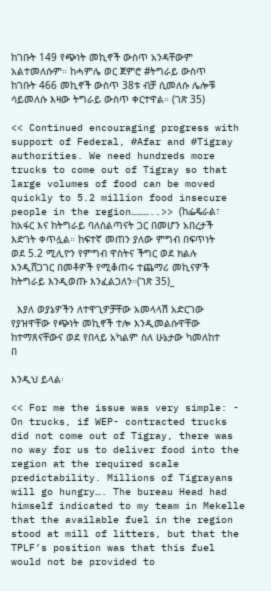ከገቡት 149 የጭነት መኪኖች ውስጥ አንዳቸውም አልተመለሱም። ከሓምሌ ወር ጀምሮ #ትግራይ ውስጥ ከገቡት 466 መኪኖች ውስጥ 38ቱ ብቻ ሲመለሱ ሌሎቹ ሳይመለሱ እዛው ትግራይ ውስጥ ቀርተዋል። (ገጽ 35)

<< Continued encouraging progress with support of Federal, #Afar and #Tigray authorities. We need hundreds more trucks to come out of Tigray so that large volumes of food can be moved quickly to 5.2 million food insecure people in the region………..>> (ከፌዴራል፣ ከአፋር እና ከትግራይ ባለስልጣናት ጋር በመሆን አበረታች እድገት ቀጥሏል። ከፍተኛ መጠን ያለው ምግብ በፍጥነት ወደ 5.2 ሚሊዮን የምግብ ዋስትና ችግር ወደ ክልሉ እንዲሸጋገር በመቶዎች የሚቆጠሩ ተጨማሪ መኪናዎች ከትግራይ እንዲወጡ እንፈልጋለን።(ገጽ 35)_

  እያለ ወያኔዎችን ለተዋጊዎቻቸው አመላላሽ አድርገው የያዝዋቸው የጭነት መኪኖች ተሎ እንዲመልሱዋቸው ከተማጸናቸውና ወደ የበላይ አካልም ስለ ሁኔታው ካመለከተ በ

እንዲህ ይላል፡

<< For me the issue was very simple: - On trucks, if WEP- contracted trucks did not come out of Tigray, there was no way for us to deliver food into the region at the required scale predictability. Millions of Tigrayans will go hungry…. The bureau Head had himself indicated to my team in Mekelle that the available fuel in the region stood at mill of litters, but that the TPLF’s position was that this fuel would not be provided to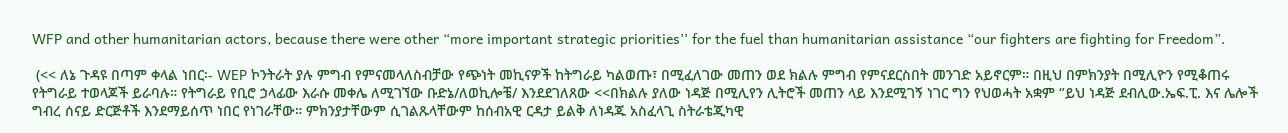WFP and other humanitarian actors, because there were other “more important strategic priorities’’ for the fuel than humanitarian assistance “our fighters are fighting for Freedom”.

 (<< ለኔ ጉዳዩ በጣም ቀላል ነበር፡- WEP ኮንትራት ያሉ ምግብ የምናመላለስብቻው የጭነት መኪናዎች ከትግራይ ካልወጡ፣ በሚፈለገው መጠን ወደ ክልሉ ምግብ የምናደርስበት መንገድ አይኖርም። በዚህ በምክንያት በሚሊዮን የሚቆጠሩ የትግራይ ተወላጆች ይራባሉ። የትግራይ የቢሮ ኃላፊው እራሱ መቀሌ ለሚገኘው ቡድኔ/ለወኪሎቼ/ እንደደገለጸው <<በክልሉ ያለው ነዳጅ በሚሊየን ሊትሮች መጠን ላይ እንደሚገኝ ነገር ግን የህወሓት አቋም ‘’ይህ ነዳጅ ደብሊው.ኤፍ.ፒ. እና ሌሎች ግብረ ሰናይ ድርጅቶች እንደማይሰጥ ነበር የነገራቸው። ምክንያታቸውም ሲገልጹላቸውም ከሰብአዊ ርዳታ ይልቅ ለነዳጁ አስፈላጊ ስትራቴጂካዊ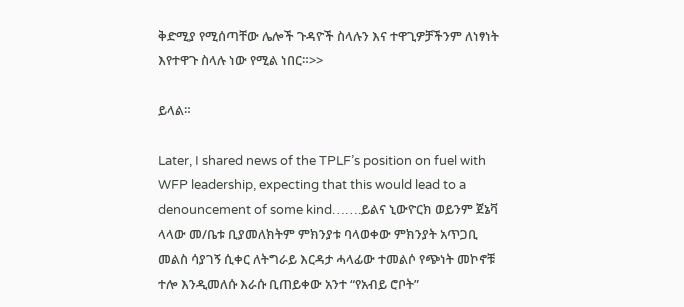ቅድሚያ የሚሰጣቸው ሌሎች ጉዳዮች ስላሉን እና ተዋጊዎቻችንም ለነፃነት እየተዋጉ ስላሉ ነው የሚል ነበር።>>

ይላል።

Later, I shared news of the TPLF’s position on fuel with WFP leadership, expecting that this would lead to a denouncement of some kind…….ይልና ኒውዮርክ ወይንም ጀኔቫ ላላው መ/ቤቱ ቢያመለክትም ምክንያቱ ባላወቀው ምክንያት አጥጋቢ መልስ ሳያገኝ ሲቀር ለትግራይ እርዳታ ሓላፊው ተመልሶ የጭነት መኮኖቹ ተሎ እንዲመለሱ እራሱ ቢጠይቀው አንተ “የአብይ ሮቦት”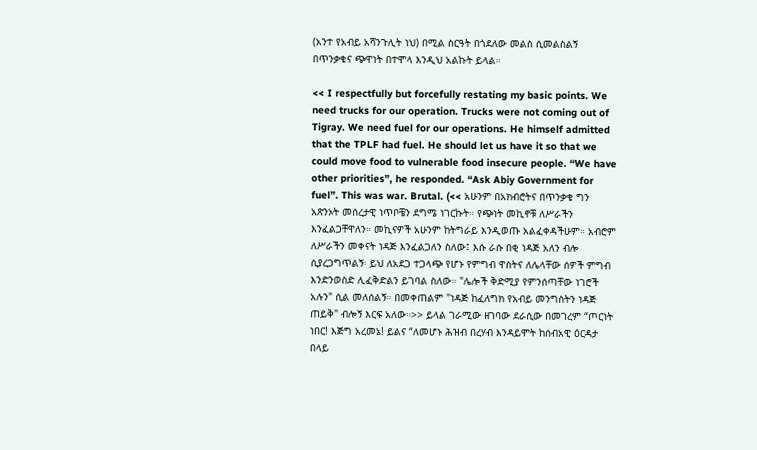(አንተ የአብይ አሻንጉሊት ነህ) በሚል ስርዓት በጎደለው መልስ ሲመልስልኝ በጥንቃቄና ጭዋነት በተሞላ እንዲህ አልኩት ይላል።

<< I respectfully but forcefully restating my basic points. We need trucks for our operation. Trucks were not coming out of Tigray. We need fuel for our operations. He himself admitted that the TPLF had fuel. He should let us have it so that we could move food to vulnerable food insecure people. “We have other priorities”, he responded. “Ask Abiy Government for fuel”. This was war. Brutal. (<< አሁንም በአክብሮትና በጥንቃቄ ግን አጽንኦት መሰረታዊ ነጥቦቼን ደግሜ ነገርኩት። የጭነት መኪኖቹ ለሥራችን እንፈልጋቸዋለን። መኪናዎች አሁንም ከትግራይ እንዲወጡ አልፈቀዳችሁም። አብሮም ለሥራችን መቀናት ነዳጅ እንፈልጋለን ስለው፤ እሱ ራሱ በቂ ነዳጅ አለን ብሎ ሲያረጋግጥልኝ፡ ይህ ለአደጋ ተጋላጭ የሆኑ የምግብ ዋስትና ለሌላቸው ሰዎች ምግብ እንድንወስድ ሊፈቅድልን ይገባል ስለው። "ሌሎች ቅድሚያ የምንሰጣቸው ነገሮች አሉን" ሲል መለሰልኝ። በመቀጠልም "ነዳጅ ከፈለግክ የአብይ መንግስትን ነዳጅ ጠይቅ" ብሎኝ እርፍ አለው።>> ይላል ገራሚው ዘገባው ደራሲው በመገረም “ጦርነት ነበር! እጅግ አረመኔ! ይልና “ለመሆኑ ሕዝብ በረሃብ እንዳይሞት ከሰብአዊ ዕርዳታ በላይ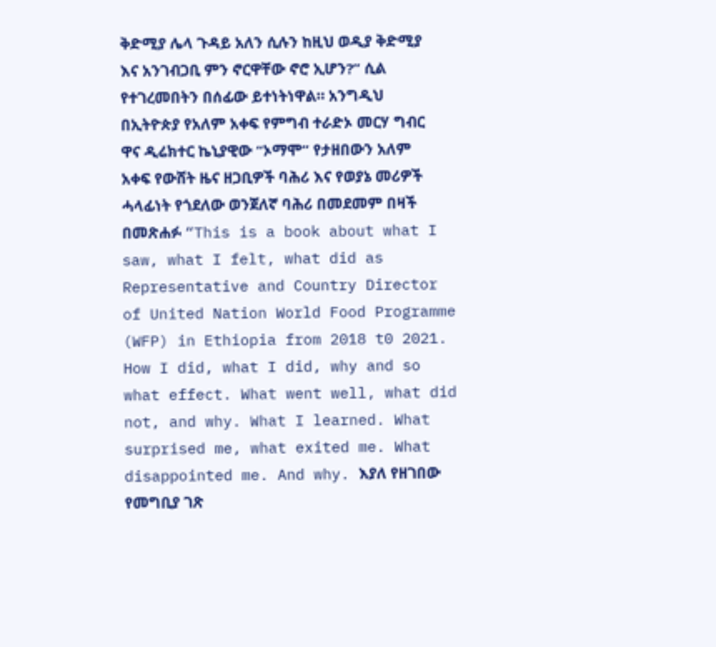ቅድሚያ ሌላ ጉዳይ አለን ሲሉን ከዚህ ወዲያ ቅድሚያ እና አንገብጋቢ ምን ኖርዋቸው ኖሮ ኢሆን?” ሲል የተገረመበትን በሰፊው ይተነትነዋል። አንግዲህ በኢትዮጵያ የአለም አቀፍ የምግብ ተራድኦ መርሃ ግብር ዋና ዲሬክተር ኬኒያዊው “ኦማሞ” የታዘበውን አለም አቀፍ የውሸት ዜና ዘጋቢዎች ባሕሪ እና የወያኔ መሪዎች ሓላፊነት የጎደለው ወንጀለኛ ባሕሪ በመደመም በዛች በመጽሐፉ “This is a book about what I saw, what I felt, what did as Representative and Country Director of United Nation World Food Programme (WFP) in Ethiopia from 2018 t0 2021. How I did, what I did, why and so what effect. What went well, what did not, and why. What I learned. What surprised me, what exited me. What disappointed me. And why. እያለ የዘገበው የመግቢያ ገጽ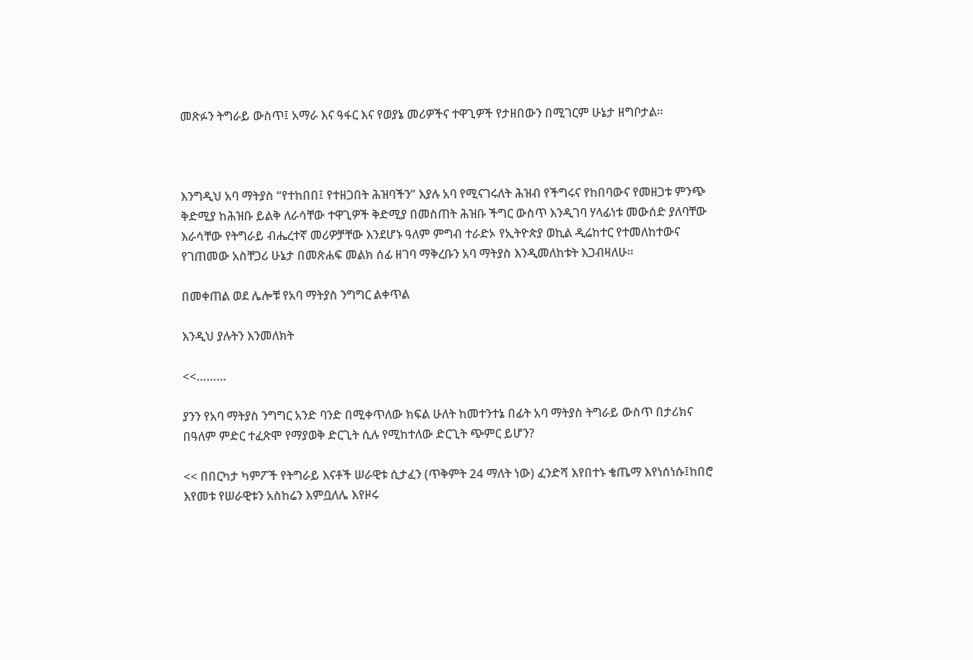መጽፉን ትግራይ ውስጥ፤ አማራ እና ዓፋር እና የወያኔ መሪዎችና ተዋጊዎች የታዘበውን በሚገርም ሁኔታ ዘግቦታል።



እንግዲህ አባ ማትያስ “የተከበበ፤ የተዘጋበት ሕዝባችን” እያሉ አባ የሚናገሩለት ሕዝብ የችግሩና የከበባውና የመዘጋቱ ምንጭ ቅድሚያ ከሕዝቡ ይልቅ ለራሳቸው ተዋጊዎች ቅድሚያ በመስጠት ሕዝቡ ችግር ውስጥ እንዲገባ ሃላፊነቱ መውሰድ ያለባቸው እራሳቸው የትግራይ ብሔረተኛ መሪዎቻቸው እንደሆኑ ዓለም ምግብ ተራድኦ የኢትዮጵያ ወኪል ዲሬከተር የተመለከተውና የገጠመው አስቸጋሪ ሁኔታ በመጽሐፍ መልክ ሰፊ ዘገባ ማቅረቡን አባ ማትያስ እንዲመለከቱት እጋብዛለሁ።

በመቀጠል ወደ ሌሎቹ የአባ ማትያስ ንግግር ልቀጥል

እንዲህ ያሉትን እንመለክት

<<………

ያንን የአባ ማትያስ ንግግር አንድ ባንድ በሚቀጥለው ክፍል ሁለት ከመተንተኔ በፊት አባ ማትያስ ትግራይ ውስጥ በታሪክና በዓለም ምድር ተፈጽሞ የማያወቅ ድርጊት ሲሉ የሚከተለው ድርጊት ጭምር ይሆን?

<< በበርካታ ካምፖች የትግራይ እናቶች ሠራዊቱ ሲታፈን (ጥቅምት 24 ማለት ነው) ፈንድሻ እየበተኑ ቄጤማ እየነሰነሱ፤ከበሮ እየመቱ የሠራዊቱን አስከሬን እምቧለሌ እየዞሩ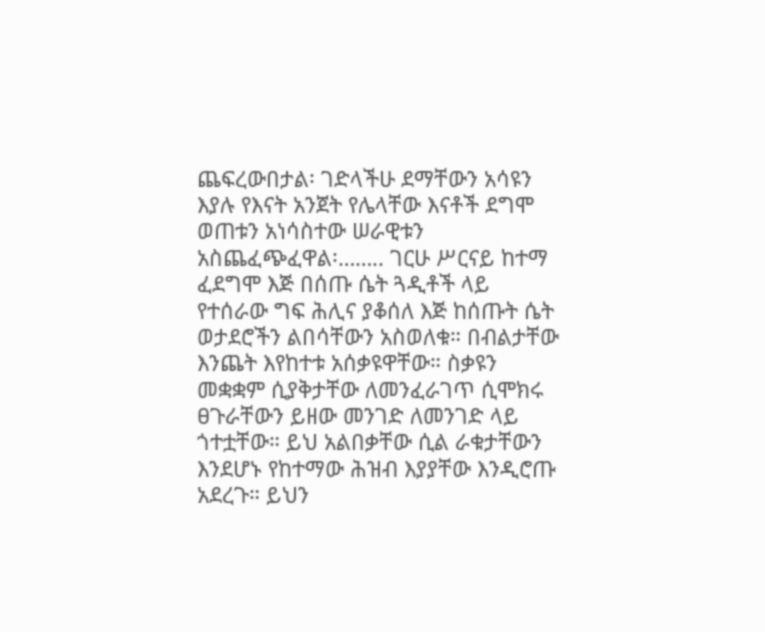ጨፍረውበታል፡ ገድላችሁ ደማቸውን አሳዩን እያሉ የእናት አንጀት የሌላቸው እናቶች ደግሞ ወጠቱን አነሳስተው ሠራዊቱን አስጨፈጭፈዋል፡…….. ገርሁ ሥርናይ ከተማ ፈደግሞ እጅ በሰጡ ሴት ጓዲቶች ላይ የተሰራው ግፍ ሕሊና ያቆሰለ እጅ ከሰጡት ሴት ወታደሮችን ልበሳቸውን አስወለቁ። በብልታቸው እንጨት እየከተቱ አሰቃዩዋቸው። ስቃዩን መቋቋም ሲያቅታቸው ለመንፈራገጥ ሲሞክሩ ፀጉራቸውን ይዘው መንገድ ለመንገድ ላይ ጎተቷቸው። ይህ አልበቃቸው ሲል ራቁታቸውን እንደሆኑ የከተማው ሕዝብ እያያቸው እንዲሮጡ አደረጉ። ይህን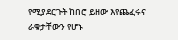የሚያደርጉት ከበሮ ይዘው እየጨፈሩና ራቁታቸውን የሆኑ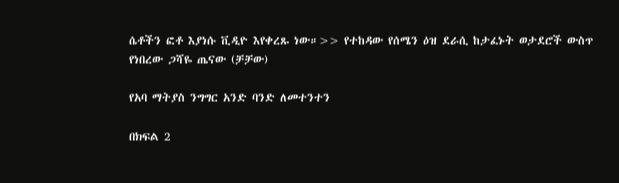ሴቶችን ፎቶ እያነሱ ቪዲዮ እየቀረጹ ነው።>> የተከዳው የሰሜን ዕዝ ደራሲ ከታፈኑት ወታደሮች ውስጥ የነበረው ጋሻዬ ጤናው (ቻቻው)

የአባ ማትያስ ንግግር አንድ ባንድ ለመተንተን

በክፍል 2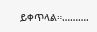ይቀጥላል።……….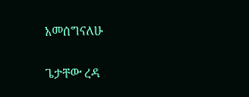አመሰግናለሁ

ጌታቸው ረዳ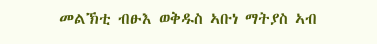መልኽቲ ብፁእ ወቅዱስ ኣቡነ ማትያስ ኣብ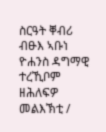ስርዓት ቐብሪ ብፁእ ኣቡነ ዮሐንስ ዳግማዊ ተረኺቦም ዘሕለፍዎ መልእኽቲ /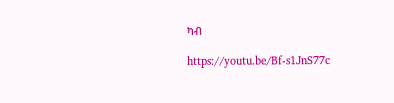ካብ

https://youtu.be/Bf-s1JnS77c